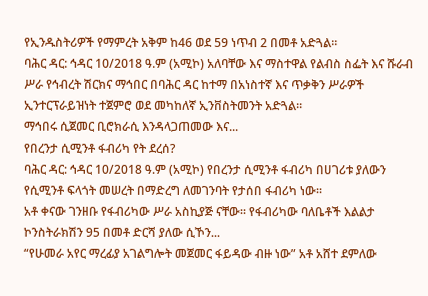የኢንዱስትሪዎች የማምረት አቅም ከ46 ወደ 59 ነጥብ 2 በመቶ አድጓል።
ባሕር ዳር: ኅዳር 10/2018 ዓ.ም (አሚኮ) አለባቸው እና ማስተዋል የልብስ ስፌት እና ሹራብ ሥራ የኅብረት ሽርክና ማኅበር በባሕር ዳር ከተማ በአነስተኛ እና ጥቃቅን ሥራዎች ኢንተርፕራይዝነት ተጀምሮ ወደ መካከለኛ ኢንቨስትመንት አድጓል።
ማኅበሩ ሲጀመር ቢሮክራሲ እንዳላጋጠመው እና...
የበረንታ ሲሚንቶ ፋብሪካ የት ደረሰ?
ባሕር ዳር: ኅዳር 10/2018 ዓ.ም (አሚኮ) የበረንታ ሲሚንቶ ፋብሪካ በሀገሪቱ ያለውን የሲሚንቶ ፍላጎት መሠረት በማድረግ ለመገንባት የታሰበ ፋብሪካ ነው።
አቶ ቀናው ገንዘቡ የፋብሪካው ሥራ አስኪያጅ ናቸው። የፋብሪካው ባለቤቶች እልልታ ኮንስትራክሽን 95 በመቶ ድርሻ ያለው ሲኾን...
“የሁመራ አየር ማረፊያ አገልግሎት መጀመር ፋይዳው ብዙ ነው” አቶ አሸተ ደምለው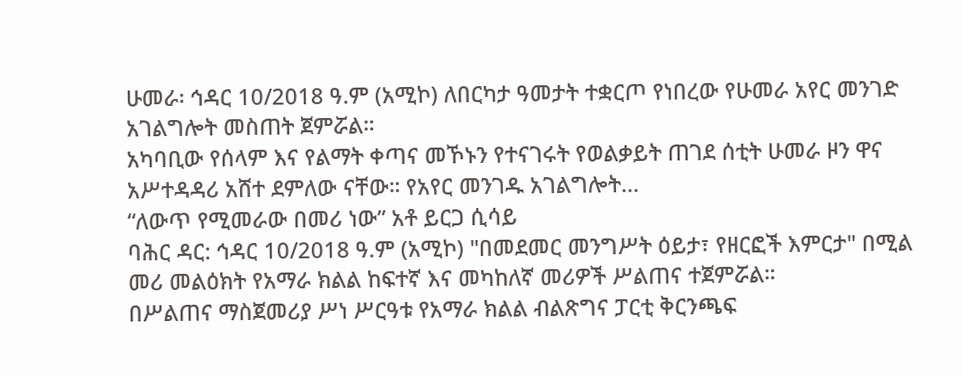ሁመራ፡ ኅዳር 10/2018 ዓ.ም (አሚኮ) ለበርካታ ዓመታት ተቋርጦ የነበረው የሁመራ አየር መንገድ አገልግሎት መስጠት ጀምሯል።
አካባቢው የሰላም እና የልማት ቀጣና መኾኑን የተናገሩት የወልቃይት ጠገደ ሰቲት ሁመራ ዞን ዋና አሥተዳዳሪ አሸተ ደምለው ናቸው። የአየር መንገዱ አገልግሎት...
“ለውጥ የሚመራው በመሪ ነው” አቶ ይርጋ ሲሳይ
ባሕር ዳር: ኅዳር 10/2018 ዓ.ም (አሚኮ) "በመደመር መንግሥት ዕይታ፣ የዘርፎች እምርታ" በሚል መሪ መልዕክት የአማራ ክልል ከፍተኛ እና መካከለኛ መሪዎች ሥልጠና ተጀምሯል።
በሥልጠና ማስጀመሪያ ሥነ ሥርዓቱ የአማራ ክልል ብልጽግና ፓርቲ ቅርንጫፍ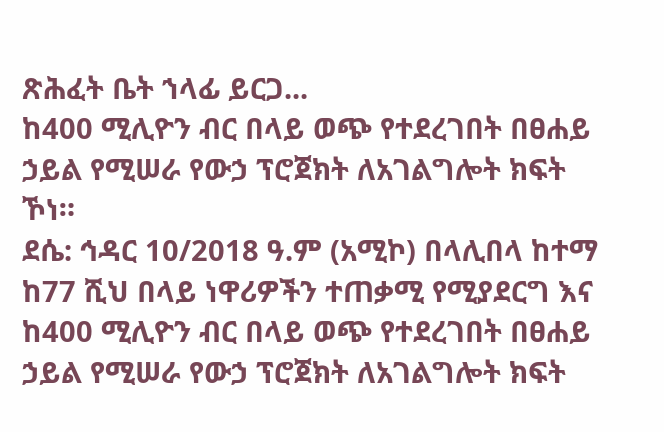ጽሕፈት ቤት ኀላፊ ይርጋ...
ከ400 ሚሊዮን ብር በላይ ወጭ የተደረገበት በፀሐይ ኃይል የሚሠራ የውኃ ፕሮጀክት ለአገልግሎት ክፍት ኾነ።
ደሴ: ኅዳር 10/2018 ዓ.ም (አሚኮ) በላሊበላ ከተማ ከ77 ሺህ በላይ ነዋሪዎችን ተጠቃሚ የሚያደርግ እና ከ400 ሚሊዮን ብር በላይ ወጭ የተደረገበት በፀሐይ ኃይል የሚሠራ የውኃ ፕሮጀክት ለአገልግሎት ክፍት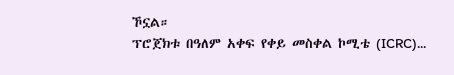ኾኗል።
ፕሮጀክቱ በዓለም አቀፍ የቀይ መስቀል ኮሚቴ (ICRC)...